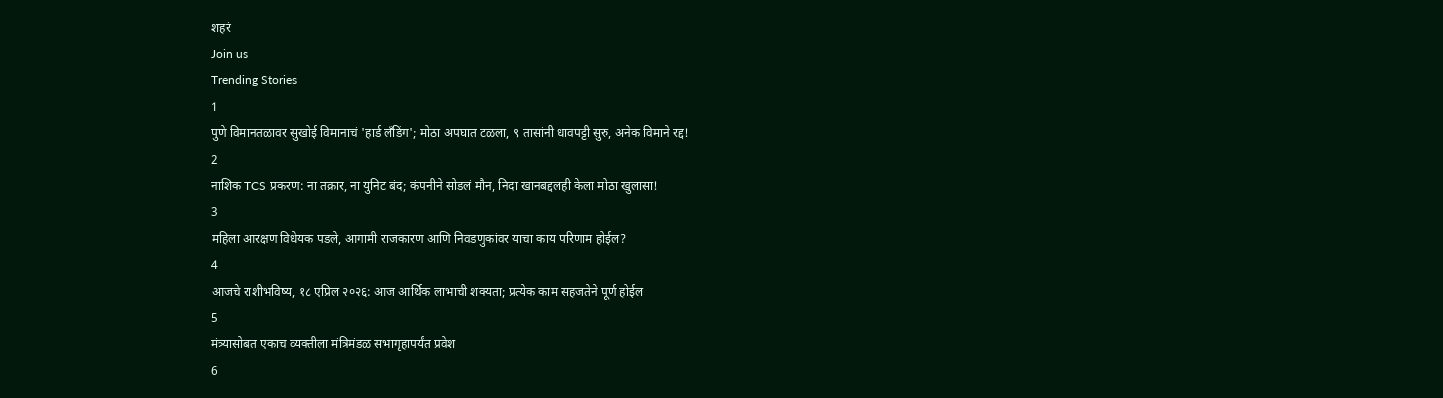शहरं
Join us
Trending Stories
1
पुणे विमानतळावर सुखोई विमानाचं 'हार्ड लँडिंग'; मोठा अपघात टळला, ९ तासांनी धावपट्टी सुरु, अनेक विमाने रद्द!
2
नाशिक TCS प्रकरण: ना तक्रार, ना युनिट बंद; कंपनीने सोडलं मौन, निदा खानबद्दलही केला मोठा खुलासा!
3
महिला आरक्षण विधेयक पडले, आगामी राजकारण आणि निवडणुकांवर याचा काय परिणाम होईल?
4
आजचे राशीभविष्य, १८ एप्रिल २०२६: आज आर्थिक लाभाची शक्यता; प्रत्येक काम सहजतेने पूर्ण होईल
5
मंत्र्यासोबत एकाच व्यक्तीला मंत्रिमंडळ सभागृहापर्यंत प्रवेश
6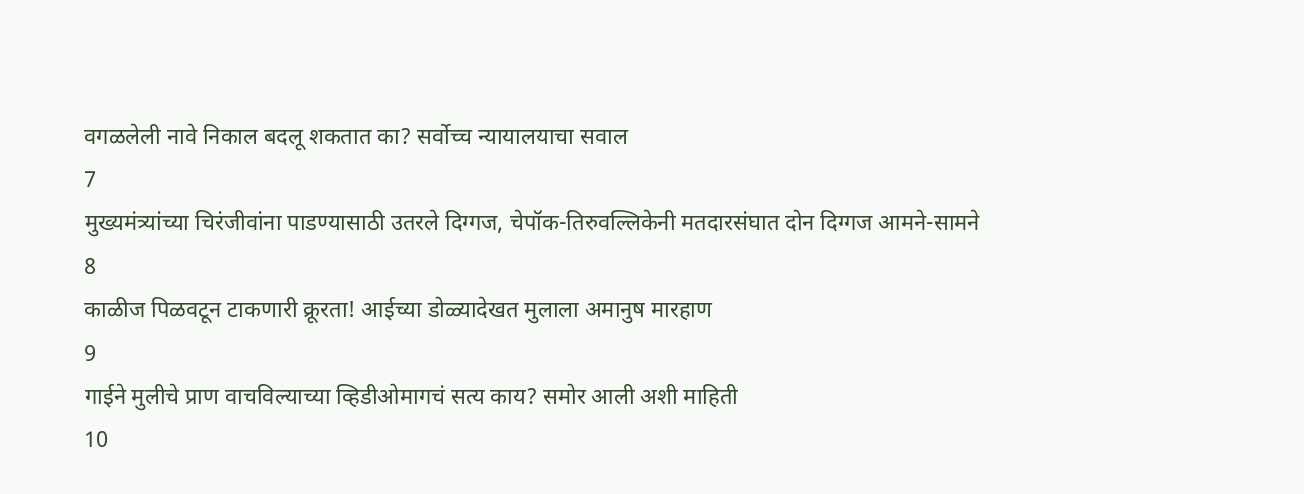वगळलेली नावे निकाल बदलू शकतात का? सर्वोच्च न्यायालयाचा सवाल
7
मुख्यमंत्र्यांच्या चिरंजीवांना पाडण्यासाठी उतरले दिग्गज, चेपॉक-तिरुवल्लिकेनी मतदारसंघात दोन दिग्गज आमने-सामने
8
काळीज पिळवटून टाकणारी क्रूरता! आईच्या डोळ्यादेखत मुलाला अमानुष मारहाण
9
गाईने मुलीचे प्राण वाचविल्याच्या व्हिडीओमागचं सत्य काय? समोर आली अशी माहिती
10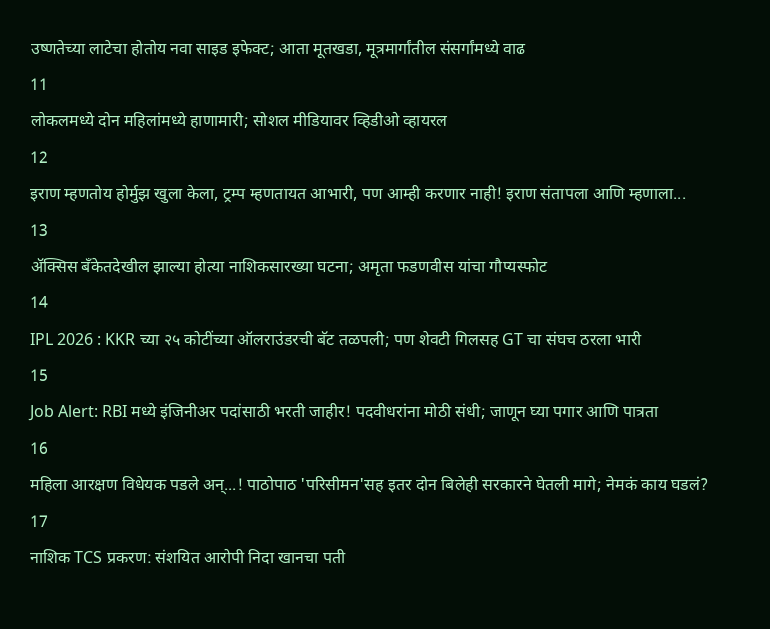उष्णतेच्या लाटेचा होतोय नवा साइड इफेक्ट; आता मूतखडा, मूत्रमार्गांतील संसर्गांमध्ये वाढ
11
लोकलमध्ये दोन महिलांमध्ये हाणामारी; सोशल मीडियावर व्हिडीओ व्हायरल
12
इराण म्हणतोय होर्मुझ खुला केला, ट्रम्प म्हणतायत आभारी, पण आम्ही करणार नाही! इराण संतापला आणि म्हणाला...
13
ॲक्सिस बँकेतदेखील झाल्या होत्या नाशिकसारख्या घटना; अमृता फडणवीस यांचा गौप्यस्फोट
14
IPL 2026 : KKR च्या २५ कोटींच्या ऑलराउंडरची बॅट तळपली; पण शेवटी गिलसह GT चा संघच ठरला भारी
15
Job Alert: RBI मध्ये इंजिनीअर पदांसाठी भरती जाहीर! पदवीधरांना मोठी संधी; जाणून घ्या पगार आणि पात्रता
16
महिला आरक्षण विधेयक पडले अन्...! पाठोपाठ 'परिसीमन'सह इतर दोन बिलेही सरकारने घेतली मागे; नेमकं काय घडलं?
17
नाशिक TCS प्रकरण: संशयित आरोपी निदा खानचा पती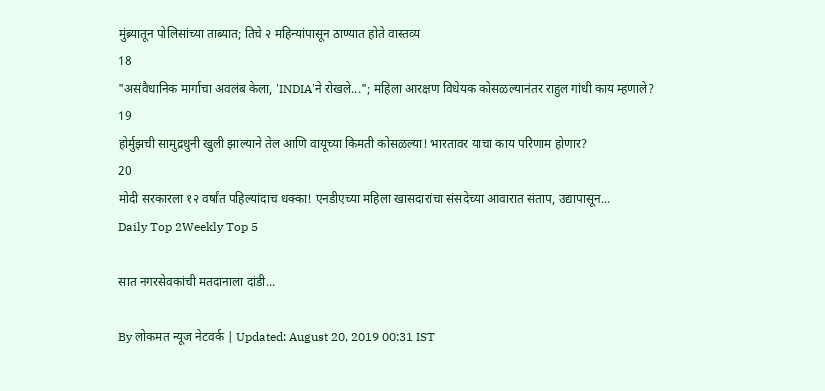मुंब्र्यातून पोलिसांच्या ताब्यात; तिचे २ महिन्यांपासून ठाण्यात होते वास्तव्य
18
"असंवैधानिक मार्गाचा अवलंब केला, 'INDIA'ने रोखले..."; महिला आरक्षण विधेयक कोसळल्यानंतर राहुल गांधी काय म्हणाले?
19
होर्मुझची सामुद्रधुनी खुली झाल्याने तेल आणि वायूच्या किमती कोसळल्या! भारतावर याचा काय परिणाम होणार?
20
मोदी सरकारला १२ वर्षांत पहिल्यांदाच धक्का! एनडीएच्या महिला खासदारांचा संसदेच्या आवारात संताप, उद्यापासून...
Daily Top 2Weekly Top 5

सात नगरसेवकांची मतदानाला दांडी...

By लोकमत न्यूज नेटवर्क | Updated: August 20, 2019 00:31 IST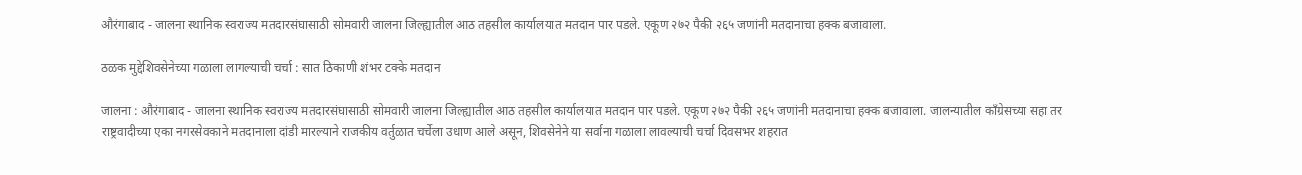औरंगाबाद - जालना स्थानिक स्वराज्य मतदारसंघासाठी सोमवारी जालना जिल्ह्यातील आठ तहसील कार्यालयात मतदान पार पडले. एकूण २७२ पैकी २६५ जणांनी मतदानाचा हक्क बजावाला.

ठळक मुद्देशिवसेनेच्या गळाला लागल्याची चर्चा : सात ठिकाणी शंभर टक्के मतदान

जालना : औरंगाबाद - जालना स्थानिक स्वराज्य मतदारसंघासाठी सोमवारी जालना जिल्ह्यातील आठ तहसील कार्यालयात मतदान पार पडले. एकूण २७२ पैकी २६५ जणांनी मतदानाचा हक्क बजावाला. जालन्यातील काँग्रेसच्या सहा तर राष्ट्रवादीच्या एका नगरसेवकाने मतदानाला दांडी मारल्याने राजकीय वर्तुळात चर्चेला उधाण आले असून, शिवसेनेने या सर्वाना गळाला लावल्याची चर्चा दिवसभर शहरात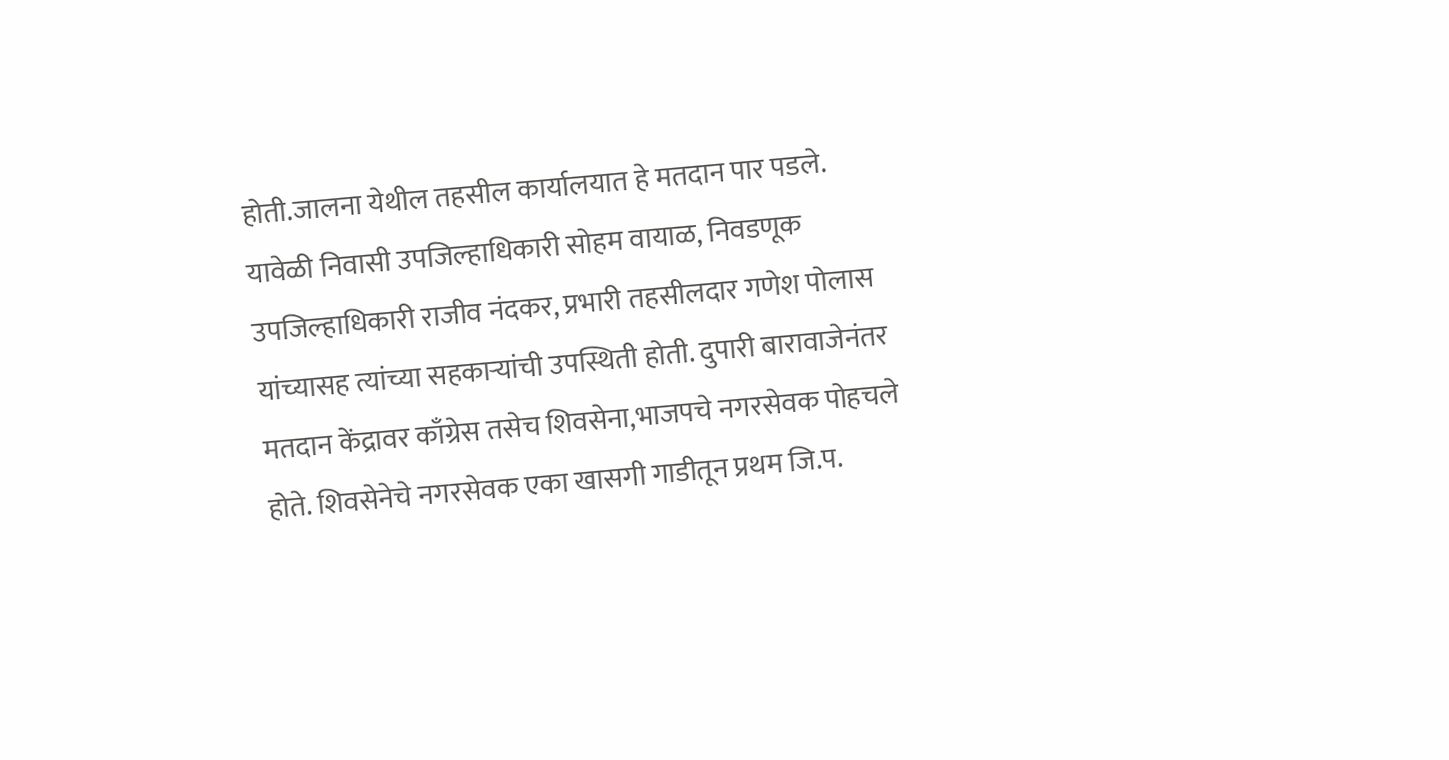होती.जालना येथील तहसील कार्यालयात हे मतदान पार पडले. यावेळी निवासी उपजिल्हाधिकारी सोहम वायाळ, निवडणूक उपजिल्हाधिकारी राजीव नंदकर, प्रभारी तहसीलदार गणेश पोलास यांच्यासह त्यांच्या सहकाऱ्यांची उपस्थिती होती. दुपारी बारावाजेनंतर मतदान केंद्रावर काँग्रेस तसेच शिवसेना,भाजपचे नगरसेवक पोहचले होते. शिवसेनेचे नगरसेवक एका खासगी गाडीतून प्रथम जि.प.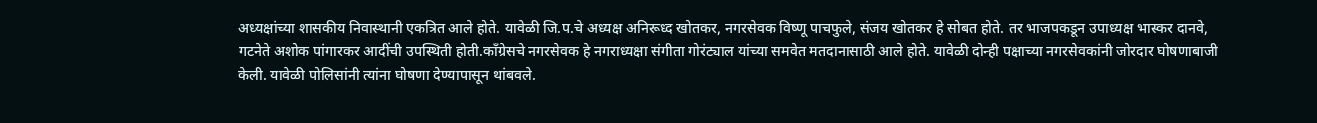अध्यक्षांच्या शासकीय निवास्थानी एकत्रित आले होते. यावेळी जि.प.चे अध्यक्ष अनिरूध्द खोतकर, नगरसेवक विष्णू पाचफुले, संजय खोतकर हे सोबत होते. तर भाजपकडून उपाध्यक्ष भास्कर दानवे, गटनेते अशोक पांगारकर आदींची उपस्थिती होती.काँग्रेसचे नगरसेवक हे नगराध्यक्षा संगीता गोरंट्याल यांच्या समवेत मतदानासाठी आले होते. यावेळी दोन्ही पक्षाच्या नगरसेवकांनी जोरदार घोषणाबाजी केली. यावेळी पोलिसांनी त्यांना घोषणा देण्यापासून थांबवले.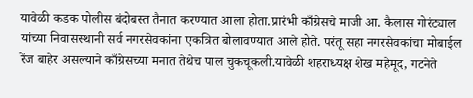यावेळी कडक पोलीस बंदोबस्त तैनात करण्यात आला होता.प्रारंभी काँग्रेसचे माजी आ. कैलास गोरंट्याल यांच्या निवासस्थानी सर्व नगरसेवकांना एकत्रित बोलावण्यात आले होते. परंतू सहा नगरसेवकांचा मोबाईल रेंज बाहेर असल्याने काँग्रेसच्या मनात तेथेच पाल चुकचूकली.यावेळी शहराध्यक्ष शेख महेमूद, गटनेते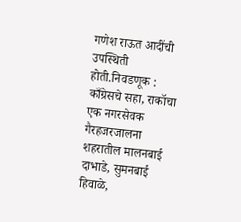गणेश राऊत आदींची उपस्थिती होती.निवडणूक : काँग्रेसचे सहा, राकॉचा एक नगरसेवक गैरहजरजालना शहरातील मालनबाई दाभाडे, सुमनबाई हिवाळे,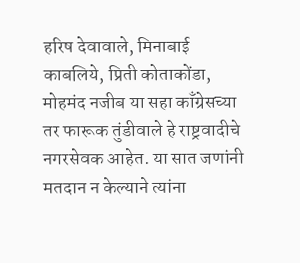हरिष देवावाले, मिनाबाई काबलिये, प्रिती कोताकोंडा, मोहमंद नजीब या सहा काँग्रेसच्या तर फारूक तुंडीवाले हे राष्ट्रवादीचे नगरसेवक आहेत. या सात जणांनी मतदान न केल्याने त्यांना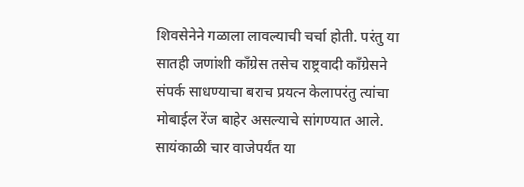शिवसेनेने गळाला लावल्याची चर्चा होती. परंतु या सातही जणांशी काँग्रेस तसेच राष्ट्रवादी काँग्रेसने संपर्क साधण्याचा बराच प्रयत्न केलापरंतु त्यांचा मोबाईल रेंज बाहेर असल्याचे सांगण्यात आले. सायंकाळी चार वाजेपर्यंत या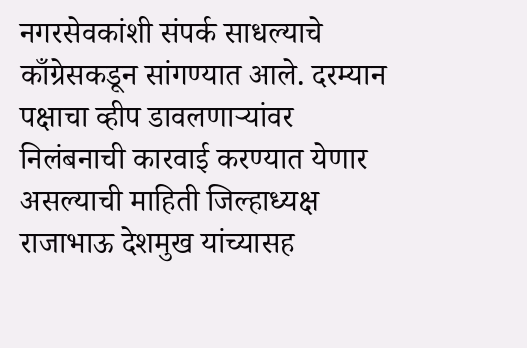नगरसेवकांशी संपर्क साधल्याचे काँग्रेसकडून सांगण्यात आले. दरम्यान पक्षाचा व्हीप डावलणाऱ्यांवर निलंबनाची कारवाई करण्यात येणार असल्याची माहिती जिल्हाध्यक्ष राजाभाऊ देशमुख यांच्यासह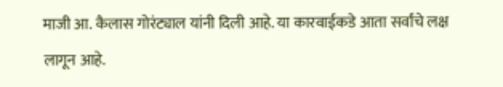माजी आ. कैलास गोरंट्याल यांनी दिली आहे. या कारवाईकडे आता सर्वांचे लक्ष लागून आहे.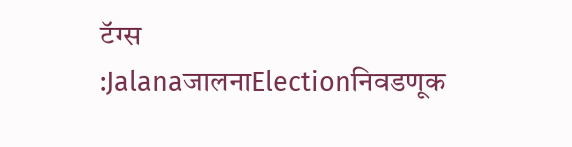टॅग्स :JalanaजालनाElectionनिवडणूक